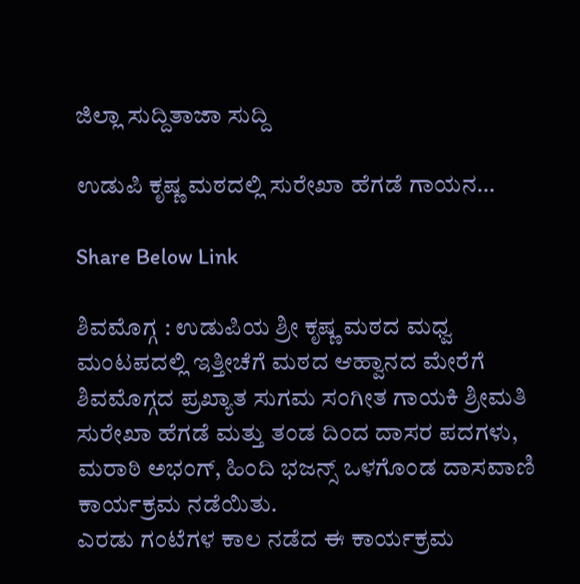ಜಿಲ್ಲಾ ಸುದ್ದಿತಾಜಾ ಸುದ್ದಿ

ಉಡುಪಿ ಕೃಷ್ಣ ಮಠದಲ್ಲಿ ಸುರೇಖಾ ಹೆಗಡೆ ಗಾಯನ…

Share Below Link

ಶಿವಮೊಗ್ಗ : ಉಡುಪಿಯ ಶ್ರೀ ಕೃಷ್ಣ ಮಠದ ಮಧ್ವ ಮಂಟಪದಲ್ಲಿ ಇತ್ತೀಚೆಗೆ ಮಠದ ಆಹ್ವಾನದ ಮೇರೆಗೆ ಶಿವಮೊಗ್ಗದ ಪ್ರಖ್ಯಾತ ಸುಗಮ ಸಂಗೀತ ಗಾಯಕಿ ಶ್ರೀಮತಿ ಸುರೇಖಾ ಹೆಗಡೆ ಮತ್ತು ತಂಡ ದಿಂದ ದಾಸರ ಪದಗಳು, ಮರಾಠಿ ಅಭಂಗ್, ಹಿಂದಿ ಭಜನ್ಸ್ ಒಳಗೊಂಡ ದಾಸವಾಣಿ ಕಾರ್ಯಕ್ರಮ ನಡೆಯಿತು.
ಎರಡು ಗಂಟೆಗಳ ಕಾಲ ನಡೆದ ಈ ಕಾರ್ಯಕ್ರಮ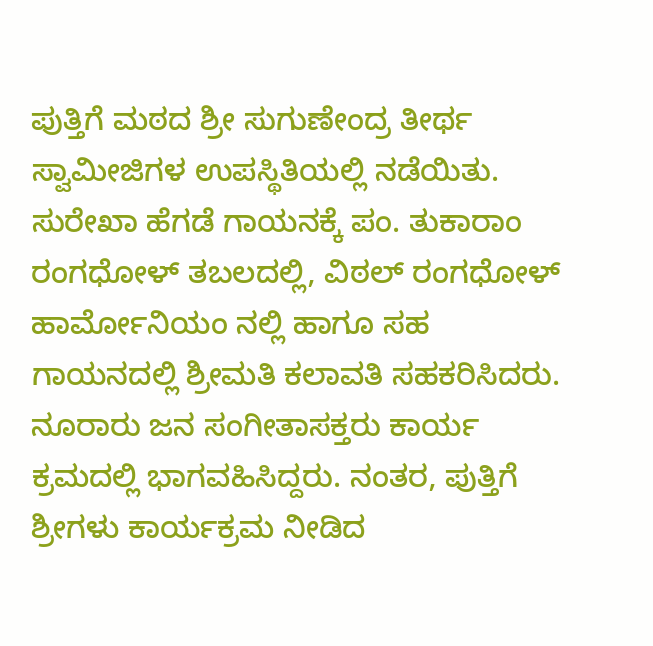ಪುತ್ತಿಗೆ ಮಠದ ಶ್ರೀ ಸುಗುಣೇಂದ್ರ ತೀರ್ಥ ಸ್ವಾಮೀಜಿಗಳ ಉಪಸ್ಥಿತಿಯಲ್ಲಿ ನಡೆಯಿತು. ಸುರೇಖಾ ಹೆಗಡೆ ಗಾಯನಕ್ಕೆ ಪಂ. ತುಕಾರಾಂ ರಂಗಧೋಳ್ ತಬಲದಲ್ಲಿ, ವಿಠಲ್ ರಂಗಧೋಳ್ ಹಾರ್ಮೋನಿಯಂ ನಲ್ಲಿ ಹಾಗೂ ಸಹ ಗಾಯನದಲ್ಲಿ ಶ್ರೀಮತಿ ಕಲಾವತಿ ಸಹಕರಿಸಿದರು.
ನೂರಾರು ಜನ ಸಂಗೀತಾಸಕ್ತರು ಕಾರ್ಯ ಕ್ರಮದಲ್ಲಿ ಭಾಗವಹಿಸಿದ್ದರು. ನಂತರ, ಪುತ್ತಿಗೆ ಶ್ರೀಗಳು ಕಾರ್ಯಕ್ರಮ ನೀಡಿದ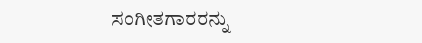ಸಂಗೀತಗಾರರನ್ನು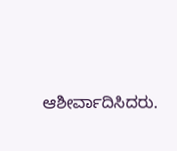ಆಶೀರ್ವಾದಿಸಿದರು.